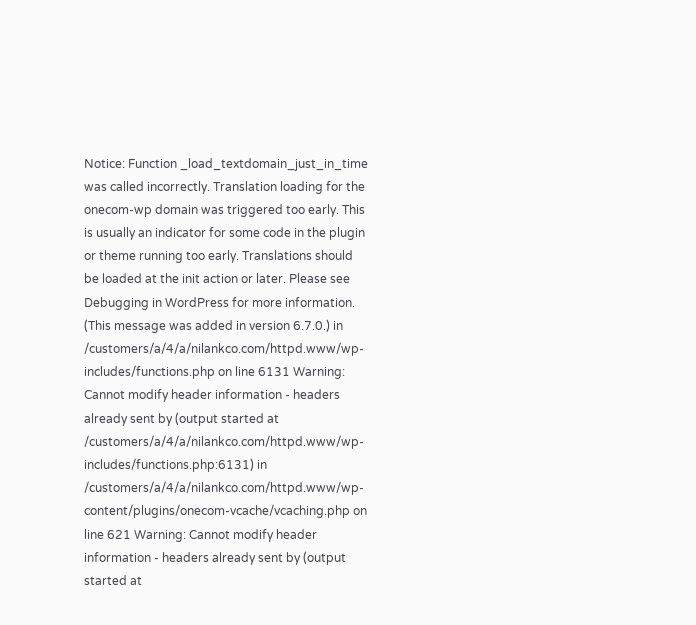Notice: Function _load_textdomain_just_in_time was called incorrectly. Translation loading for the onecom-wp domain was triggered too early. This is usually an indicator for some code in the plugin or theme running too early. Translations should be loaded at the init action or later. Please see Debugging in WordPress for more information. (This message was added in version 6.7.0.) in /customers/a/4/a/nilankco.com/httpd.www/wp-includes/functions.php on line 6131 Warning: Cannot modify header information - headers already sent by (output started at /customers/a/4/a/nilankco.com/httpd.www/wp-includes/functions.php:6131) in /customers/a/4/a/nilankco.com/httpd.www/wp-content/plugins/onecom-vcache/vcaching.php on line 621 Warning: Cannot modify header information - headers already sent by (output started at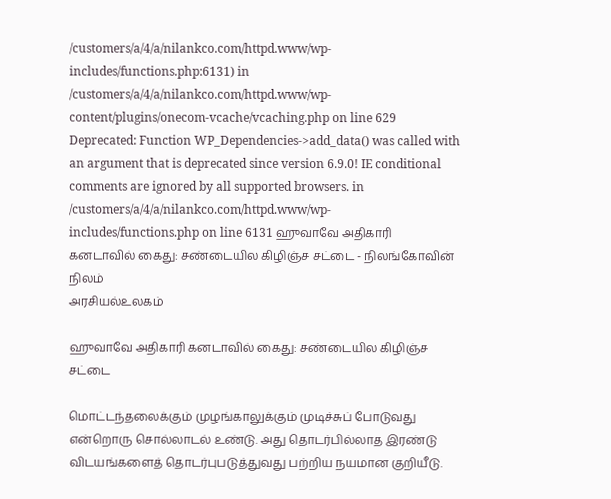/customers/a/4/a/nilankco.com/httpd.www/wp-includes/functions.php:6131) in /customers/a/4/a/nilankco.com/httpd.www/wp-content/plugins/onecom-vcache/vcaching.php on line 629 Deprecated: Function WP_Dependencies->add_data() was called with an argument that is deprecated since version 6.9.0! IE conditional comments are ignored by all supported browsers. in /customers/a/4/a/nilankco.com/httpd.www/wp-includes/functions.php on line 6131 ஹுவாவே அதிகாரி கனடாவில் கைது: சண்டையில கிழிஞ்ச சட்டை - நிலங்கோவின் நிலம்
அரசியல்உலகம்

ஹுவாவே அதிகாரி கனடாவில் கைது: சண்டையில கிழிஞ்ச சட்டை

மொட்டந்தலைக்கும் முழங்காலுக்கும் முடிச்சுப் போடுவது என்றொரு சொல்லாடல் உண்டு. அது தொடர்பில்லாத இரண்டு விடயங்களைத் தொடர்புபடுத்துவது பற்றிய நயமான குறியீடு.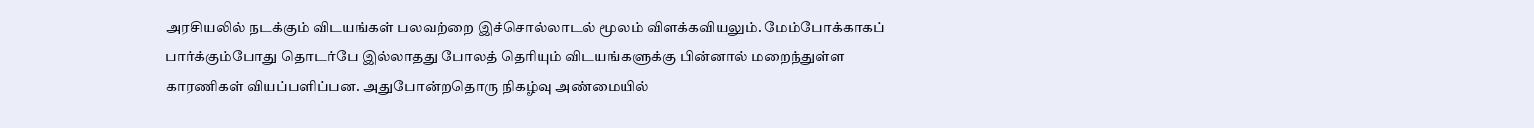அரசியலில் நடக்கும் விடயங்கள் பலவற்றை இச்சொல்லாடல் மூலம் விளக்கவியலும். மேம்போக்காகப் பார்க்கும்போது தொடர்பே இல்லாதது போலத் தெரியும் விடயங்களுக்கு பின்னால் மறைந்துள்ள காரணிகள் வியப்பளிப்பன. அதுபோன்றதொரு நிகழ்வு அண்மையில்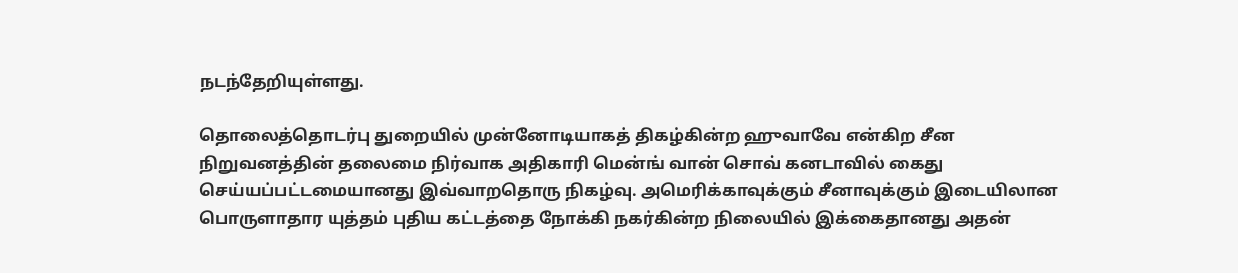நடந்தேறியுள்ளது.

தொலைத்தொடர்பு துறையில் முன்னோடியாகத் திகழ்கின்ற ஹுவாவே என்கிற சீன நிறுவனத்தின் தலைமை நிர்வாக அதிகாரி மென்ங் வான் சொவ் கனடாவில் கைது செய்யப்பட்டமையானது இவ்வாறதொரு நிகழ்வு. அமெரிக்காவுக்கும் சீனாவுக்கும் இடையிலான பொருளாதார யுத்தம் புதிய கட்டத்தை நோக்கி நகர்கின்ற நிலையில் இக்கைதானது அதன்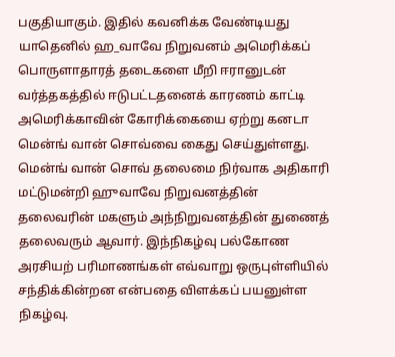பகுதியாகும். இதில் கவனிக்க வேண்டியது யாதெனில் ஹ_வாவே நிறுவனம் அமெரிக்கப் பொருளாதாரத் தடைகளை மீறி ஈரானுடன் வர்த்தகத்தில் ஈடுபட்டதனைக் காரணம் காட்டி அமெரிக்காவின் கோரிக்கையை ஏற்று கனடா மென்ங் வான் சொவ்வை கைது செய்துள்ளது. மென்ங் வான் சொவ் தலைமை நிர்வாக அதிகாரி மட்டுமன்றி ஹுவாவே நிறுவனத்தின் தலைவரின் மகளும் அந்நிறுவனத்தின் துணைத் தலைவரும் ஆவார். இந்நிகழ்வு பல்கோண அரசியற் பரிமாணங்கள் எவ்வாறு ஒருபுள்ளியில் சந்திக்கின்றன என்பதை விளக்கப் பயனுள்ள நிகழ்வு.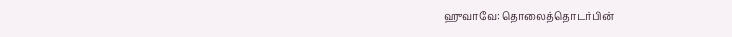ஹுவாவே: தொலைத்தொடர்பின்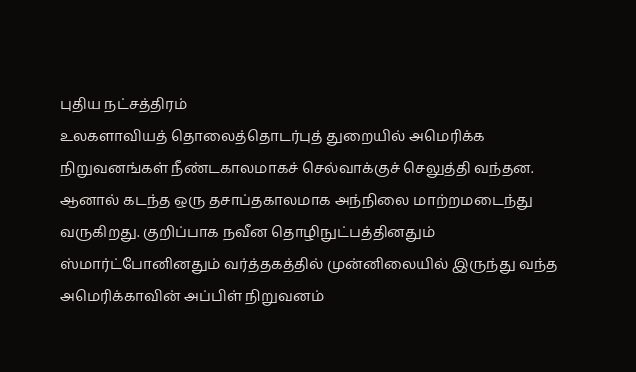புதிய நட்சத்திரம்
உலகளாவியத் தொலைத்தொடர்புத் துறையில் அமெரிக்க நிறுவனங்கள் நீண்டகாலமாகச் செல்வாக்குச் செலுத்தி வந்தன. ஆனால் கடந்த ஒரு தசாப்தகாலமாக அந்நிலை மாற்றமடைந்து வருகிறது. குறிப்பாக நவீன தொழிநுட்பத்தினதும் ஸ்மார்ட்போனினதும் வர்த்தகத்தில் முன்னிலையில் இருந்து வந்த அமெரிக்காவின் அப்பிள் நிறுவனம்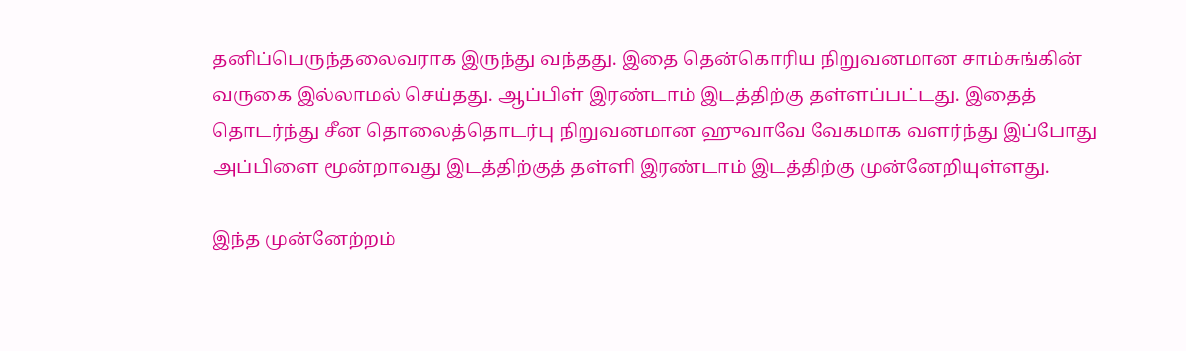தனிப்பெருந்தலைவராக இருந்து வந்தது. இதை தென்கொரிய நிறுவனமான சாம்சுங்கின் வருகை இல்லாமல் செய்தது. ஆப்பிள் இரண்டாம் இடத்திற்கு தள்ளப்பட்டது. இதைத் தொடர்ந்து சீன தொலைத்தொடர்பு நிறுவனமான ஹுவாவே வேகமாக வளர்ந்து இப்போது அப்பிளை மூன்றாவது இடத்திற்குத் தள்ளி இரண்டாம் இடத்திற்கு முன்னேறியுள்ளது.

இந்த முன்னேற்றம்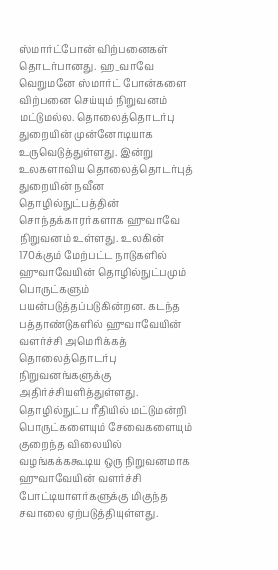ஸ்மார்ட்போன் விற்பனைகள் தொடர்பானது. ஹ_வாவே வெறுமனே ஸ்மார்ட் போன்களை விற்பனை செய்யும் நிறுவனம் மட்டுமல்ல. தொலைத்தொடர்பு துறையின் முன்னோடியாக உருவெடுத்துள்ளது. இன்று உலகளாவிய தொலைத்தொடர்புத் துறையின் நவீன தொழில்நுட்பத்தின் சொந்தக்காரர்களாக ஹுவாவே நிறுவனம் உள்ளது. உலகின் 170க்கும் மேற்பட்ட நாடுகளில் ஹுவாவேயின் தொழில்நுட்பமும் பொருட்களும் பயன்படுத்தப்படுகின்றன. கடந்த பத்தாண்டுகளில் ஹுவாவேயின் வளர்ச்சி அமெரிக்கத் தொலைத்தொடர்பு நிறுவனங்களுக்கு அதிர்ச்சியளித்துள்ளது. தொழில்நுட்ப ரீதியில் மட்டுமன்றி பொருட்களையும் சேவைகளையும் குறைந்த விலையில் வழங்கக்ககூடிய ஒரு நிறுவனமாக ஹுவாவேயின் வளர்ச்சி போட்டியாளர்களுக்கு மிகுந்த சவாலை ஏற்படுத்தியுள்ளது.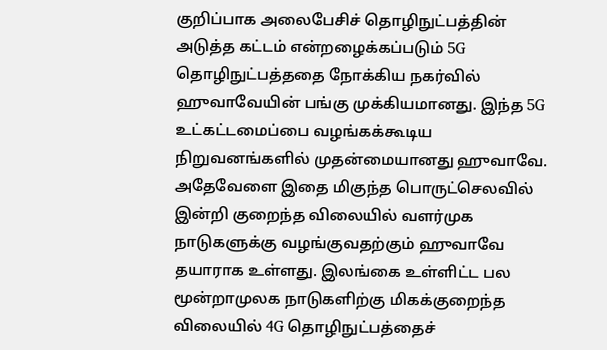குறிப்பாக அலைபேசிச் தொழிநுட்பத்தின் அடுத்த கட்டம் என்றழைக்கப்படும் 5G தொழிநுட்பத்ததை நோக்கிய நகர்வில் ஹுவாவேயின் பங்கு முக்கியமானது. இந்த 5G உட்கட்டமைப்பை வழங்கக்கூடிய நிறுவனங்களில் முதன்மையானது ஹுவாவே. அதேவேளை இதை மிகுந்த பொருட்செலவில் இன்றி குறைந்த விலையில் வளர்முக நாடுகளுக்கு வழங்குவதற்கும் ஹுவாவே தயாராக உள்ளது. இலங்கை உள்ளிட்ட பல மூன்றாமுலக நாடுகளிற்கு மிகக்குறைந்த விலையில் 4G தொழிநுட்பத்தைச்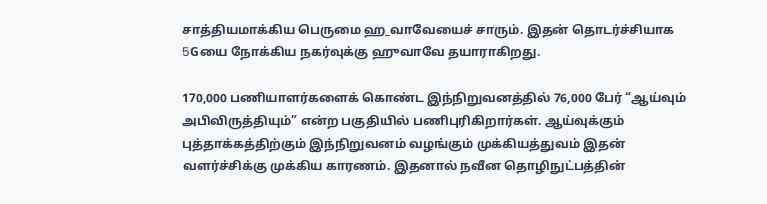சாத்தியமாக்கிய பெருமை ஹ_வாவேயைச் சாரும். இதன் தொடர்ச்சியாக 5Gயை நோக்கிய நகர்வுக்கு ஹுவாவே தயாராகிறது.

170,000 பணியாளர்களைக் கொண்ட இந்நிறுவனத்தில் 76,000 பேர் “ஆய்வும் அபிவிருத்தியும்” என்ற பகுதியில் பணிபுரிகிறார்கள். ஆய்வுக்கும் புத்தாக்கத்திற்கும் இந்நிறுவனம் வழங்கும் முக்கியத்துவம் இதன் வளர்ச்சிக்கு முக்கிய காரணம். இதனால் நவீன தொழிநுட்பத்தின்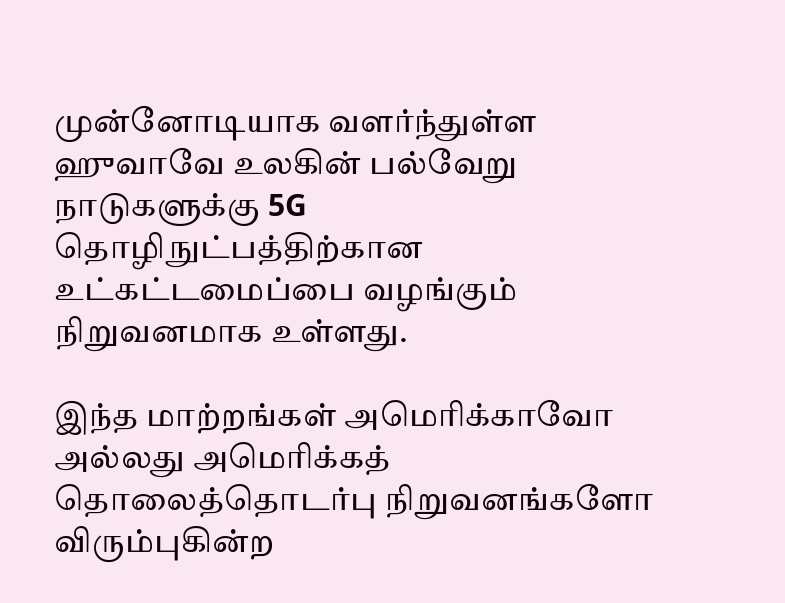முன்னோடியாக வளர்ந்துள்ள ஹுவாவே உலகின் பல்வேறு நாடுகளுக்கு 5G தொழிநுட்பத்திற்கான உட்கட்டமைப்பை வழங்கும் நிறுவனமாக உள்ளது.

இந்த மாற்றங்கள் அமெரிக்காவோ அல்லது அமெரிக்கத் தொலைத்தொடர்பு நிறுவனங்களோ விரும்புகின்ற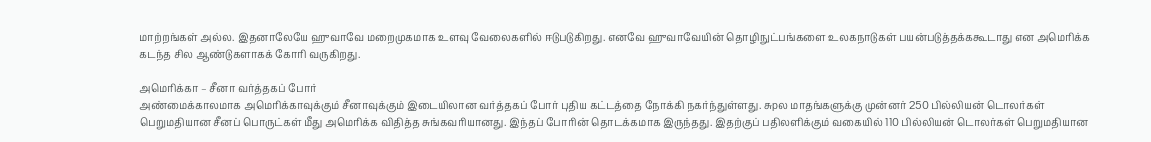மாற்றங்கள் அல்ல. இதனாலேயே ஹுவாவே மறைமுகமாக உளவு வேலைகளில் ஈடுபடுகிறது. எனவே ஹுவாவேயின் தொழிநுட்பங்களை உலகநாடுகள் பயன்படுத்தக்ககூடாது என அமெரிக்க கடந்த சில ஆண்டுகளாகக் கோரி வருகிறது.

அமெரிக்கா – சீனா வர்த்தகப் போர்
அண்மைக்காலமாக அமெரிக்காவுக்கும் சீனாவுக்கும் இடையிலான வர்த்தகப் போர் புதிய கட்டத்தை நோக்கி நகர்ந்துள்ளது. சுpல மாதங்களுக்கு முன்னர் 250 பில்லியன் டொலர்கள் பெறுமதியான சீனப் பொருட்கள் மீது அமெரிக்க விதித்த சுங்கவரியானது. இந்தப் போரின் தொடக்கமாக இருந்தது. இதற்குப் பதிலளிக்கும் வகையில் 110 பில்லியன் டொலர்கள் பெறுமதியான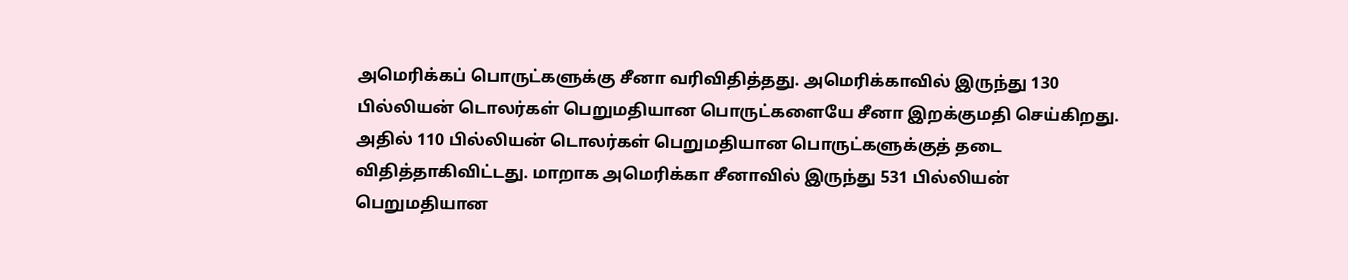அமெரிக்கப் பொருட்களுக்கு சீனா வரிவிதித்தது. அமெரிக்காவில் இருந்து 130 பில்லியன் டொலர்கள் பெறுமதியான பொருட்களையே சீனா இறக்குமதி செய்கிறது. அதில் 110 பில்லியன் டொலர்கள் பெறுமதியான பொருட்களுக்குத் தடை விதித்தாகிவிட்டது. மாறாக அமெரிக்கா சீனாவில் இருந்து 531 பில்லியன் பெறுமதியான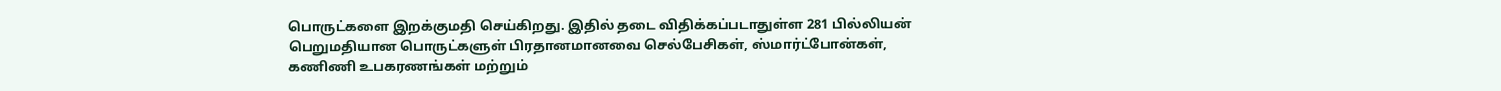பொருட்களை இறக்குமதி செய்கிறது. இதில் தடை விதிக்கப்படாதுள்ள 281 பில்லியன் பெறுமதியான பொருட்களுள் பிரதானமானவை செல்பேசிகள், ஸ்மார்ட்போன்கள், கணிணி உபகரணங்கள் மற்றும்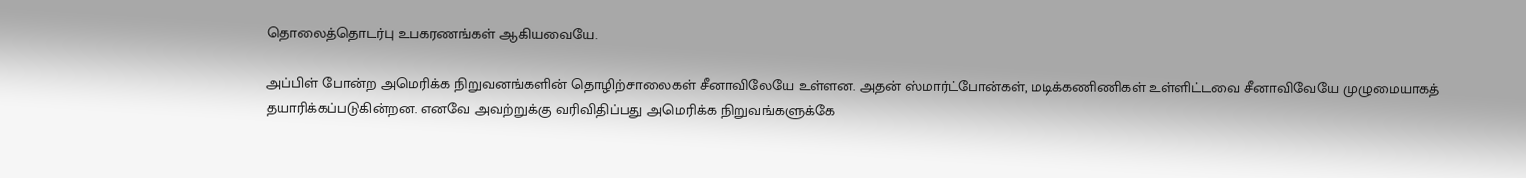தொலைத்தொடர்பு உபகரணங்கள் ஆகியவையே.

அப்பிள் போன்ற அமெரிக்க நிறுவனங்களின் தொழிற்சாலைகள் சீனாவிலேயே உள்ளன. அதன் ஸ்மார்ட்போன்கள், மடிக்கணிணிகள் உள்ளிட்டவை சீனாவிவேயே முழுமையாகத் தயாரிக்கப்படுகின்றன. எனவே அவற்றுக்கு வரிவிதிப்பது அமெரிக்க நிறுவங்களுக்கே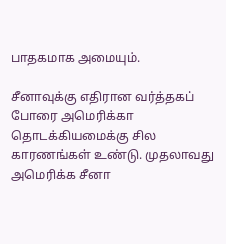பாதகமாக அமையும்.

சீனாவுக்கு எதிரான வர்த்தகப் போரை அமெரிக்கா தொடக்கியமைக்கு சில காரணங்கள் உண்டு. முதலாவது அமெரிக்க சீனா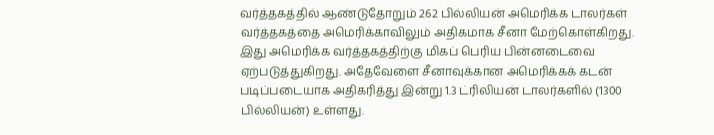வர்த்தகத்தில் ஆண்டுதோறும் 262 பில்லியன் அமெரிக்க டாலர்கள் வர்த்தகத்தை அமெரிக்காவிலும் அதிகமாக சீனா மேற்கொள்கிறது. இது அமெரிக்க வர்த்தகத்திற்கு மிகப் பெரிய பின்னடைவை ஏற்படுத்துகிறது. அதேவேளை சீனாவுக்கான அமெரிக்கக் கடன் படிப்படையாக அதிகரித்து இன்று 1.3 ட்ரிலியன் டாலர்களில் (1300 பில்லியன்) உள்ளது.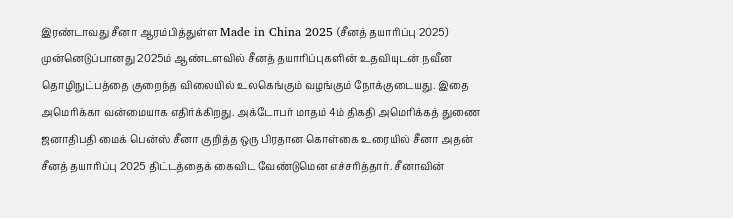இரண்டாவது சீனா ஆரம்பித்துள்ள Made in China 2025 (சீனத் தயாரிப்பு 2025) முன்னெடுப்பானது 2025ம் ஆண்டளவில் சீனத் தயாரிப்புகளின் உதவியுடன் நவீன தொழிநுட்பத்தை குறைந்த விலையில் உலகெங்கும் வழங்கும் நோக்குடையது. இதை அமெரிக்கா வன்மையாக எதிர்க்கிறது. அக்டோபர் மாதம் 4ம் திகதி அமெரிக்கத் துணை ஜனாதிபதி மைக் பென்ஸ் சீனா குறித்த ஒரு பிரதான கொள்கை உரையில் சீனா அதன் சீனத் தயாரிப்பு 2025 திட்டத்தைக் கைவிட வேண்டுமென எச்சரித்தார். சீனாவின்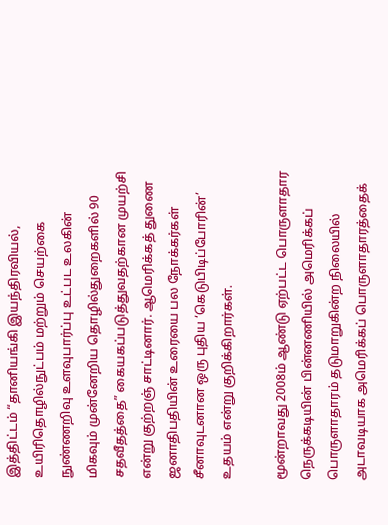இத்திட்டம் “தானியங்கி இயந்திரவியல், உயிரிதொழில்நுட்பம் மற்றும் செயற்கை நுண்ணறிவு உளவுபார்ப்பு உட்பட உலகின் மிகவும் முன்னேறிய தொழில்துறைகளில் 90 சதவீதத்தை” கையகப்படுத்துவதற்கான முயற்சி என்று குற்றஞ் சாட்டினார். ஆமெரிக்கத் துணை ஜனாதிபதியின் உரையை பல நோக்கர்கள் சீனாவுடனான ஒரு புதிய ‘கெடுபிடிப்போரின்’ உதயம் என்று குறிக்கிறார்கள்.

மூன்றாவது 2008ம் ஆண்டு ஏற்பட்ட பொருளாதார நெருக்கடியின் பின்னணியில் அமெரிக்கப் பொருளாதாரம் தடுமாறுகின்ற நிலையில் அடாவடியாக அமெரிக்கப் பொருளாதாரத்தைக்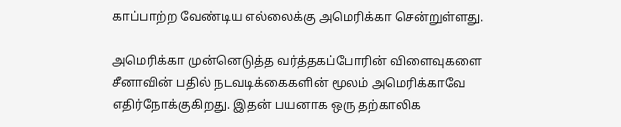காப்பாற்ற வேண்டிய எல்லைக்கு அமெரிக்கா சென்றுள்ளது.

அமெரிக்கா முன்னெடுத்த வர்த்தகப்போரின் விளைவுகளை சீனாவின் பதில் நடவடிக்கைகளின் மூலம் அமெரிக்காவே எதிர்நோக்குகிறது. இதன் பயனாக ஒரு தற்காலிக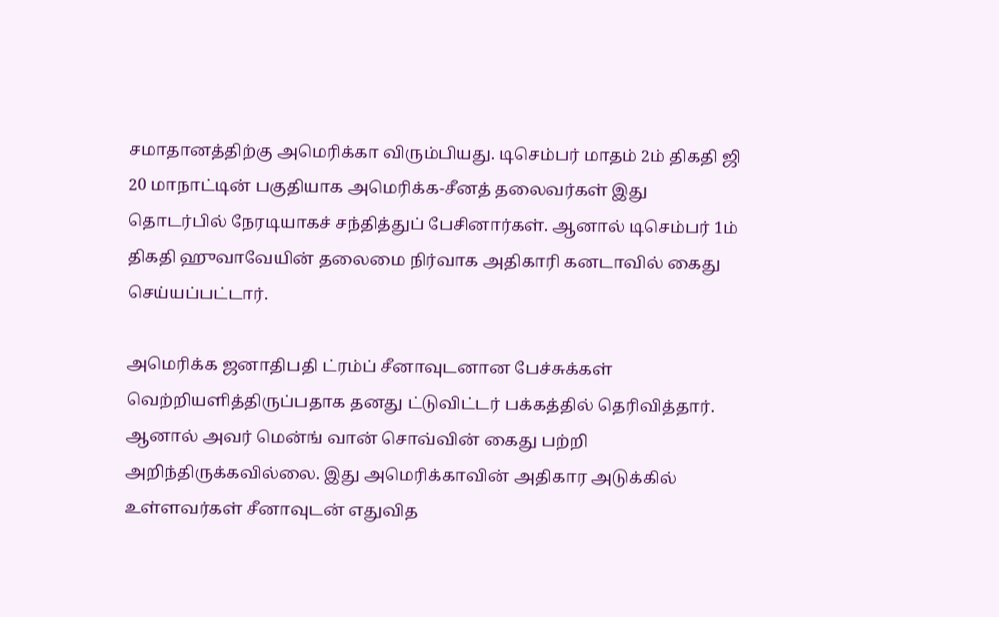சமாதானத்திற்கு அமெரிக்கா விரும்பியது. டிசெம்பர் மாதம் 2ம் திகதி ஜி 20 மாநாட்டின் பகுதியாக அமெரிக்க-சீனத் தலைவர்கள் இது தொடர்பில் நேரடியாகச் சந்தித்துப் பேசினார்கள். ஆனால் டிசெம்பர் 1ம் திகதி ஹுவாவேயின் தலைமை நிர்வாக அதிகாரி கனடாவில் கைது செய்யப்பட்டார்.

அமெரிக்க ஜனாதிபதி ட்ரம்ப் சீனாவுடனான பேச்சுக்கள் வெற்றியளித்திருப்பதாக தனது ட்டுவிட்டர் பக்கத்தில் தெரிவித்தார். ஆனால் அவர் மென்ங் வான் சொவ்வின் கைது பற்றி அறிந்திருக்கவில்லை. இது அமெரிக்காவின் அதிகார அடுக்கில் உள்ளவர்கள் சீனாவுடன் எதுவித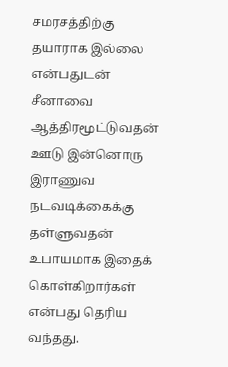சமரசத்திற்கு தயாராக இல்லை என்பதுடன் சீனாவை ஆத்திரமூட்டுவதன் ஊடு இன்னொரு இராணுவ நடவடிக்கைக்கு தள்ளுவதன் உபாயமாக இதைக் கொள்கிறார்கள் என்பது தெரிய வந்தது.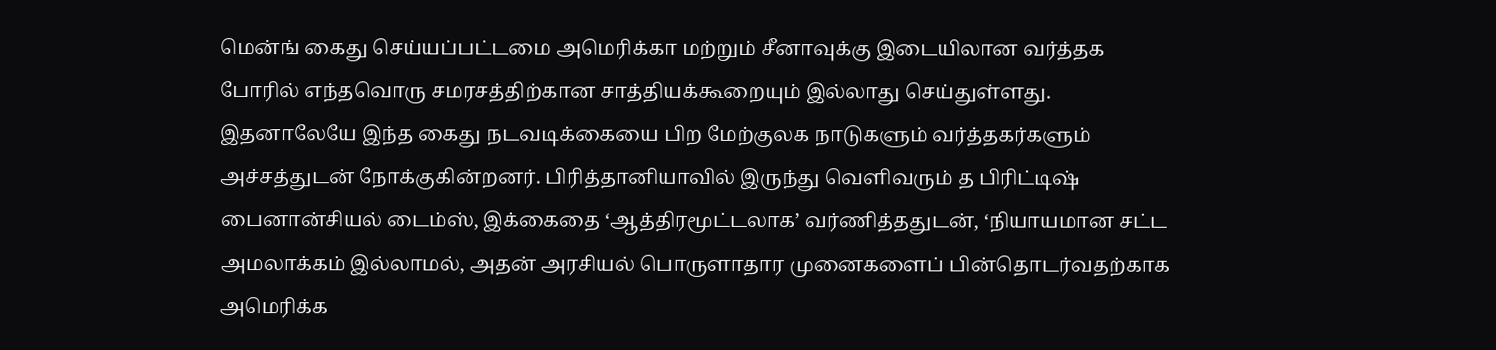மென்ங் கைது செய்யப்பட்டமை அமெரிக்கா மற்றும் சீனாவுக்கு இடையிலான வர்த்தக போரில் எந்தவொரு சமரசத்திற்கான சாத்தியக்கூறையும் இல்லாது செய்துள்ளது. இதனாலேயே இந்த கைது நடவடிக்கையை பிற மேற்குலக நாடுகளும் வர்த்தகர்களும் அச்சத்துடன் நோக்குகின்றனர். பிரித்தானியாவில் இருந்து வெளிவரும் த பிரிட்டிஷ் பைனான்சியல் டைம்ஸ், இக்கைதை ‘ஆத்திரமூட்டலாக’ வர்ணித்ததுடன், ‘நியாயமான சட்ட அமலாக்கம் இல்லாமல், அதன் அரசியல் பொருளாதார முனைகளைப் பின்தொடர்வதற்காக அமெரிக்க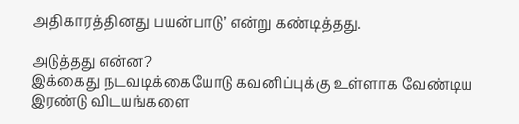அதிகாரத்தினது பயன்பாடு’ என்று கண்டித்தது.

அடுத்தது என்ன?
இக்கைது நடவடிக்கையோடு கவனிப்புக்கு உள்ளாக வேண்டிய இரண்டு விடயங்களை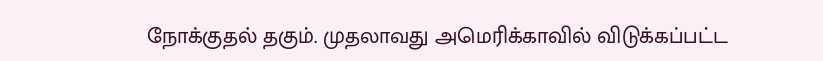நோக்குதல் தகும். முதலாவது அமெரிக்காவில் விடுக்கப்பட்ட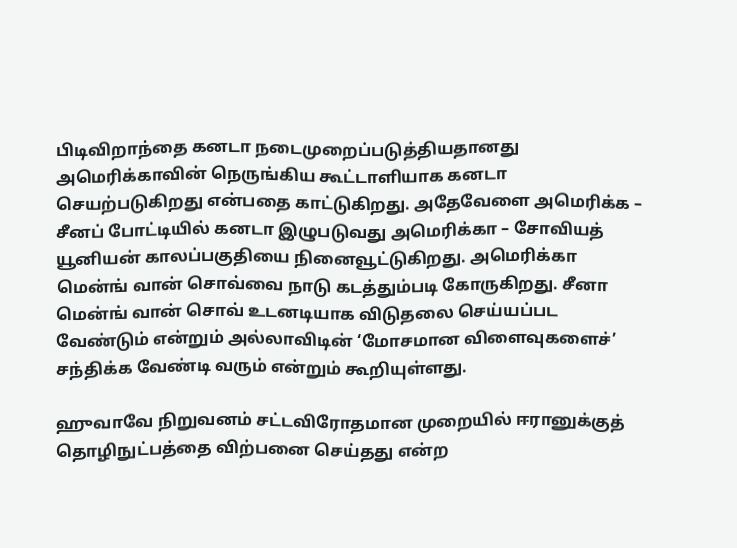பிடிவிறாந்தை கனடா நடைமுறைப்படுத்தியதானது அமெரிக்காவின் நெருங்கிய கூட்டாளியாக கனடா செயற்படுகிறது என்பதை காட்டுகிறது. அதேவேளை அமெரிக்க – சீனப் போட்டியில் கனடா இழுபடுவது அமெரிக்கா – சோவியத் யூனியன் காலப்பகுதியை நினைவூட்டுகிறது. அமெரிக்கா மென்ங் வான் சொவ்வை நாடு கடத்தும்படி கோருகிறது. சீனா மென்ங் வான் சொவ் உடனடியாக விடுதலை செய்யப்பட வேண்டும் என்றும் அல்லாவிடின் ‘மோசமான விளைவுகளைச்’ சந்திக்க வேண்டி வரும் என்றும் கூறியுள்ளது.

ஹுவாவே நிறுவனம் சட்டவிரோதமான முறையில் ஈரானுக்குத் தொழிநுட்பத்தை விற்பனை செய்தது என்ற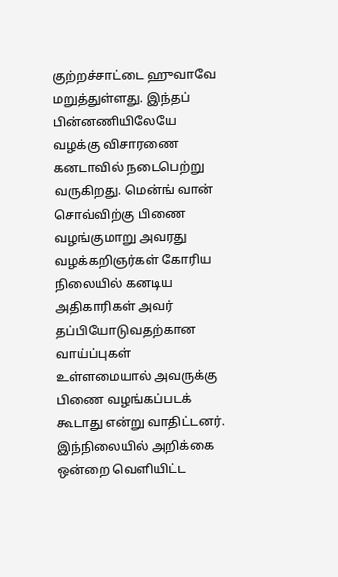குற்றச்சாட்டை ஹுவாவே மறுத்துள்ளது. இந்தப் பின்னணியிலேயே வழக்கு விசாரணை கனடாவில் நடைபெற்று வருகிறது. மென்ங் வான் சொவ்விற்கு பிணை வழங்குமாறு அவரது வழக்கறிஞர்கள் கோரிய நிலையில் கனடிய அதிகாரிகள் அவர் தப்பியோடுவதற்கான வாய்ப்புகள் உள்ளமையால் அவருக்கு பிணை வழங்கப்படக் கூடாது என்று வாதிட்டனர். இந்நிலையில் அறிக்கை ஒன்றை வெளியிட்ட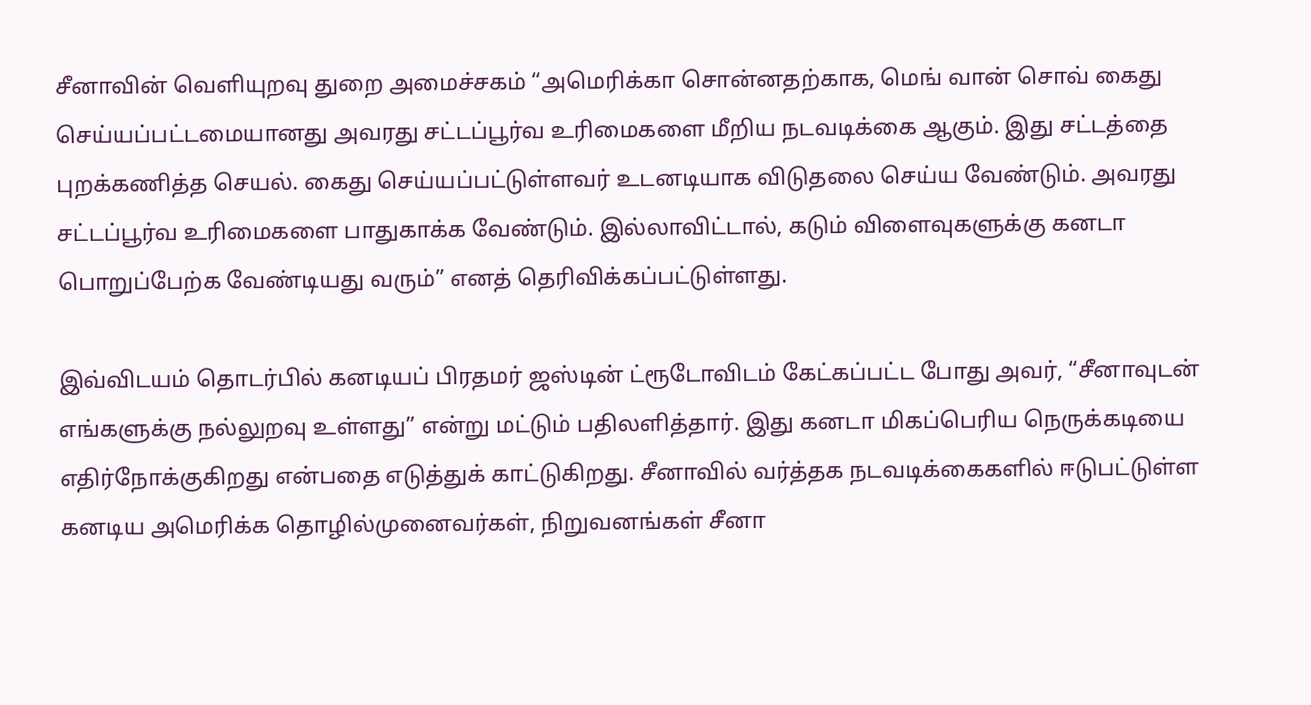சீனாவின் வெளியுறவு துறை அமைச்சகம் “அமெரிக்கா சொன்னதற்காக, மெங் வான் சொவ் கைது செய்யப்பட்டமையானது அவரது சட்டப்பூர்வ உரிமைகளை மீறிய நடவடிக்கை ஆகும். இது சட்டத்தை புறக்கணித்த செயல். கைது செய்யப்பட்டுள்ளவர் உடனடியாக விடுதலை செய்ய வேண்டும். அவரது சட்டப்பூர்வ உரிமைகளை பாதுகாக்க வேண்டும். இல்லாவிட்டால், கடும் விளைவுகளுக்கு கனடா பொறுப்பேற்க வேண்டியது வரும்” எனத் தெரிவிக்கப்பட்டுள்ளது.

இவ்விடயம் தொடர்பில் கனடியப் பிரதமர் ஜஸ்டின் ட்ரூடோவிடம் கேட்கப்பட்ட போது அவர், “சீனாவுடன் எங்களுக்கு நல்லுறவு உள்ளது” என்று மட்டும் பதிலளித்தார். இது கனடா மிகப்பெரிய நெருக்கடியை எதிர்நோக்குகிறது என்பதை எடுத்துக் காட்டுகிறது. சீனாவில் வர்த்தக நடவடிக்கைகளில் ஈடுபட்டுள்ள கனடிய அமெரிக்க தொழில்முனைவர்கள், நிறுவனங்கள் சீனா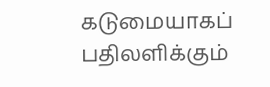கடுமையாகப் பதிலளிக்கும்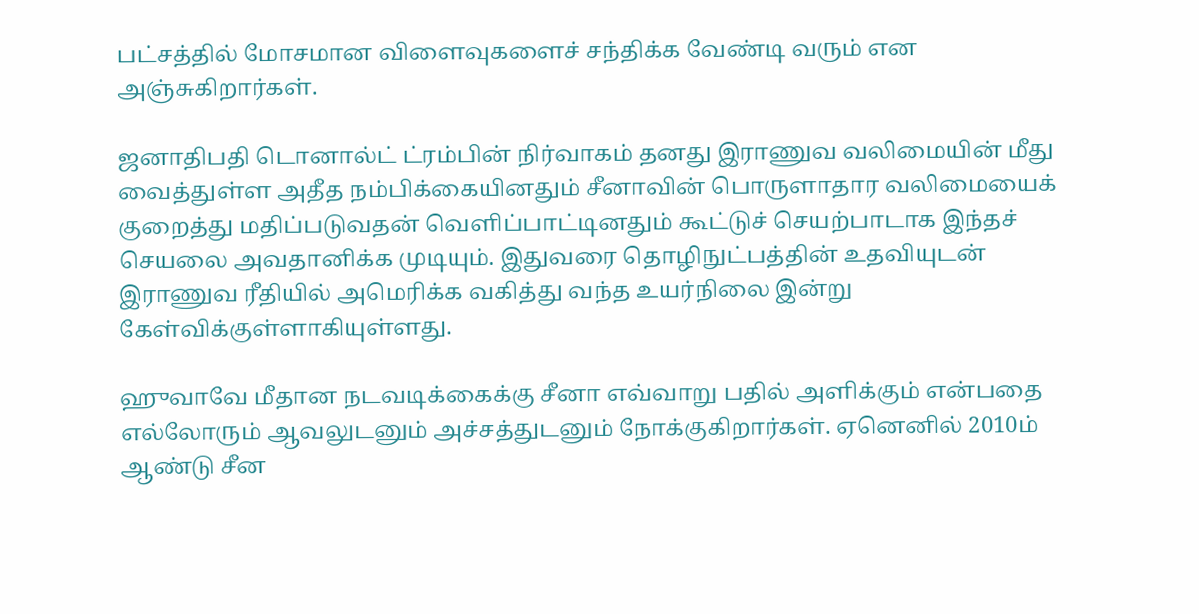பட்சத்தில் மோசமான விளைவுகளைச் சந்திக்க வேண்டி வரும் என அஞ்சுகிறார்கள்.

ஜனாதிபதி டொனால்ட் ட்ரம்பின் நிர்வாகம் தனது இராணுவ வலிமையின் மீது வைத்துள்ள அதீத நம்பிக்கையினதும் சீனாவின் பொருளாதார வலிமையைக் குறைத்து மதிப்படுவதன் வெளிப்பாட்டினதும் கூட்டுச் செயற்பாடாக இந்தச் செயலை அவதானிக்க முடியும். இதுவரை தொழிநுட்பத்தின் உதவியுடன் இராணுவ ரீதியில் அமெரிக்க வகித்து வந்த உயர்நிலை இன்று கேள்விக்குள்ளாகியுள்ளது.

ஹுவாவே மீதான நடவடிக்கைக்கு சீனா எவ்வாறு பதில் அளிக்கும் என்பதை எல்லோரும் ஆவலுடனும் அச்சத்துடனும் நோக்குகிறார்கள். ஏனெனில் 2010ம் ஆண்டு சீன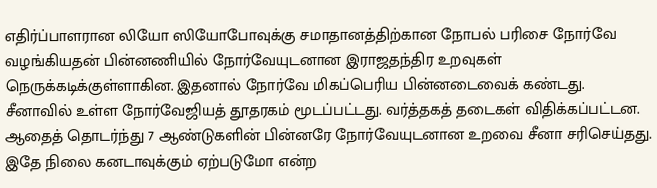எதிர்ப்பாளரான லியோ ஸியோபோவுக்கு சமாதானத்திற்கான நோபல் பரிசை நோர்வே வழங்கியதன் பின்னணியில் நோர்வேயுடனான இராஜதந்திர உறவுகள் நெருக்கடிக்குள்ளாகின. இதனால் நோர்வே மிகப்பெரிய பின்னடைவைக் கண்டது. சீனாவில் உள்ள நோர்வேஜியத் தூதரகம் மூடப்பட்டது. வர்த்தகத் தடைகள் விதிக்கப்பட்டன. ஆதைத் தொடர்ந்து 7 ஆண்டுகளின் பின்னரே நோர்வேயுடனான உறவை சீனா சரிசெய்தது. இதே நிலை கனடாவுக்கும் ஏற்படுமோ என்ற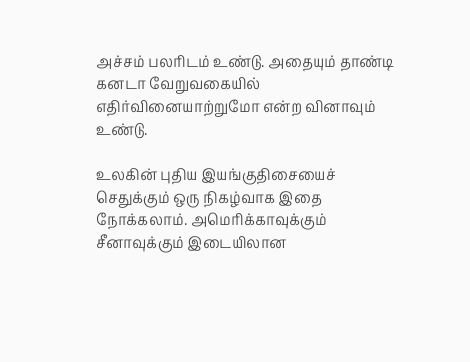அச்சம் பலரிடம் உண்டு. அதையும் தாண்டி கனடா வேறுவகையில் எதிர்வினையாற்றுமோ என்ற வினாவும் உண்டு.

உலகின் புதிய இயங்குதிசையைச் செதுக்கும் ஒரு நிகழ்வாக இதை நோக்கலாம். அமெரிக்காவுக்கும் சீனாவுக்கும் இடையிலான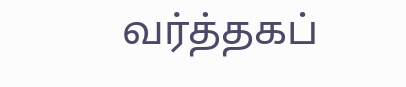வர்த்தகப்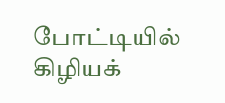போட்டியில் கிழியக்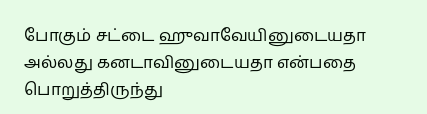போகும் சட்டை ஹுவாவேயினுடையதா அல்லது கனடாவினுடையதா என்பதை பொறுத்திருந்து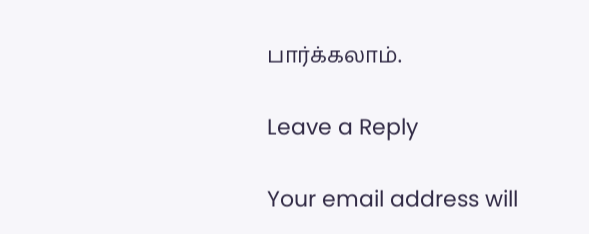பார்க்கலாம்.

Leave a Reply

Your email address will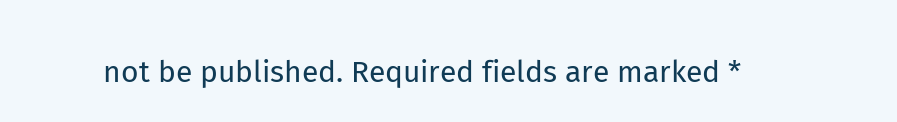not be published. Required fields are marked *